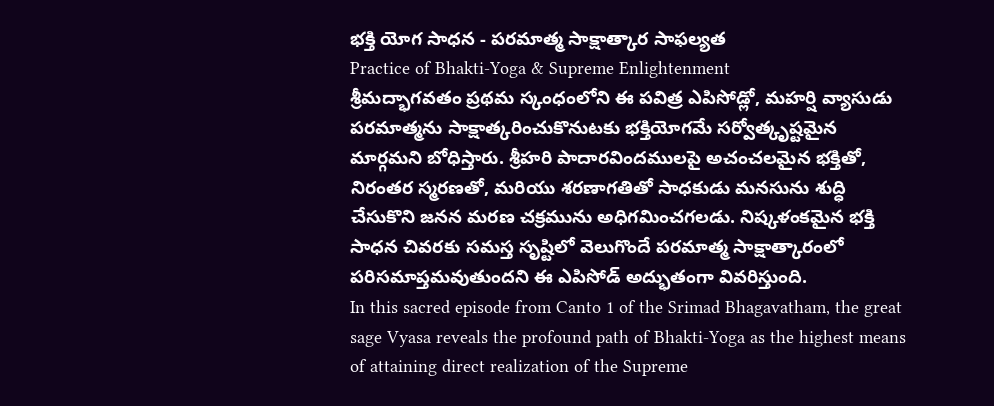భక్తి యోగ సాధన - పరమాత్మ సాక్షాత్కార సాఫల్యత
Practice of Bhakti-Yoga & Supreme Enlightenment
శ్రీమద్భాగవతం ప్రథమ స్కంధంలోని ఈ పవిత్ర ఎపిసోడ్లో, మహర్షి వ్యాసుడు పరమాత్మను సాక్షాత్కరించుకొనుటకు భక్తియోగమే సర్వోత్కృష్టమైన మార్గమని బోధిస్తారు. శ్రీహరి పాదారవిందములపై అచంచలమైన భక్తితో, నిరంతర స్మరణతో, మరియు శరణాగతితో సాధకుడు మనసును శుద్ధి చేసుకొని జనన మరణ చక్రమును అధిగమించగలడు. నిష్కళంకమైన భక్తి సాధన చివరకు సమస్త సృష్టిలో వెలుగొందే పరమాత్మ సాక్షాత్కారంలో పరిసమాప్తమవుతుందని ఈ ఎపిసోడ్ అద్భుతంగా వివరిస్తుంది.
In this sacred episode from Canto 1 of the Srimad Bhagavatham, the great sage Vyasa reveals the profound path of Bhakti-Yoga as the highest means of attaining direct realization of the Supreme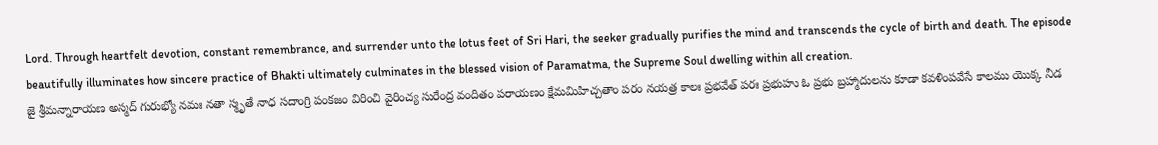Lord. Through heartfelt devotion, constant remembrance, and surrender unto the lotus feet of Sri Hari, the seeker gradually purifies the mind and transcends the cycle of birth and death. The episode beautifully illuminates how sincere practice of Bhakti ultimately culminates in the blessed vision of Paramatma, the Supreme Soul dwelling within all creation.
జై శ్రీమన్నారాయణ అస్మద్ గురుభ్యో నమః నతా స్మృతే నాధ సదాంగ్రి పంకజం విరించి వైరించ్య సురేంద్ర వందితం పరాయణం క్షేమమిహిచ్చతాం పరం నయత్ర కాలః ప్రభవేత్ పరః ప్రభుహు ఓ ప్రభు బ్రహ్మాదులను కూడా కవళింపవేసే కాలము యొక్క నీడ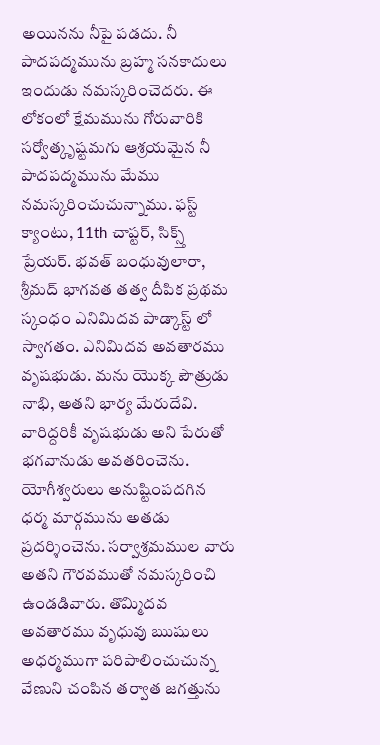అయినను నీపై పడదు. నీ పాదపద్మమును బ్రహ్మ సనకాదులు ఇందుడు నమస్కరించెదరు. ఈ లోకంలో క్షేమమును గోరువారికి సర్వోత్కృష్టమగు ఆశ్రయమైన నీ పాదపద్మమును మేము నమస్కరించుచున్నాము. ఫస్ట్ క్యాంటు, 11th చాప్టర్, సిక్స్త్ ప్రేయర్. భవత్ బంధువులారా, శ్రీమద్ భాగవత తత్వ దీపిక ప్రథమ స్కంధం ఎనిమిదవ పాడ్కాస్ట్ లో స్వాగతం. ఎనిమిదవ అవతారము వృషభుడు. మను యొక్క పౌత్రుడు నాభి, అతని భార్య మేరుదేవి. వారిద్దరికీ వృషభుడు అని పేరుతో భగవానుడు అవతరించెను. యోగీశ్వరులు అనుష్టింపదగిన ధర్మ మార్గమును అతడు ప్రదర్శించెను. సర్వాశ్రమముల వారు అతని గౌరవముతో నమస్కరించి ఉండడివారు. తొమ్మిదవ అవతారము వృధువు ఋషులు అధర్మముగా పరిపాలించుచున్న వేణుని చంపిన తర్వాత జగత్తును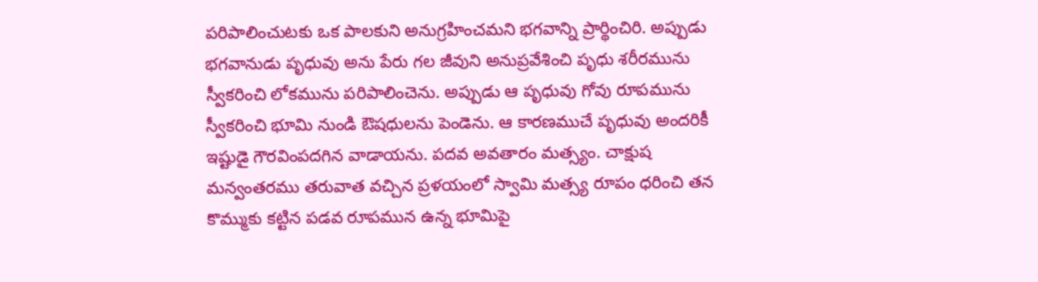పరిపాలించుటకు ఒక పాలకుని అనుగ్రహించమని భగవాన్ని ప్రార్థించిరి. అప్పుడు భగవానుడు పృధువు అను పేరు గల జీవుని అనుప్రవేశించి పృధు శరీరమును స్వీకరించి లోకమును పరిపాలించెను. అప్పుడు ఆ పృధువు గోవు రూపమును స్వీకరించి భూమి నుండి ఔషధులను పెండెను. ఆ కారణముచే పృధువు అందరికీ ఇష్టుడై గౌరవింపదగిన వాడాయను. పదవ అవతారం మత్స్యం. చాక్షుష మన్వంతరము తరువాత వచ్చిన ప్రళయంలో స్వామి మత్స్య రూపం ధరించి తన కొమ్ముకు కట్టిన పడవ రూపమున ఉన్న భూమిపై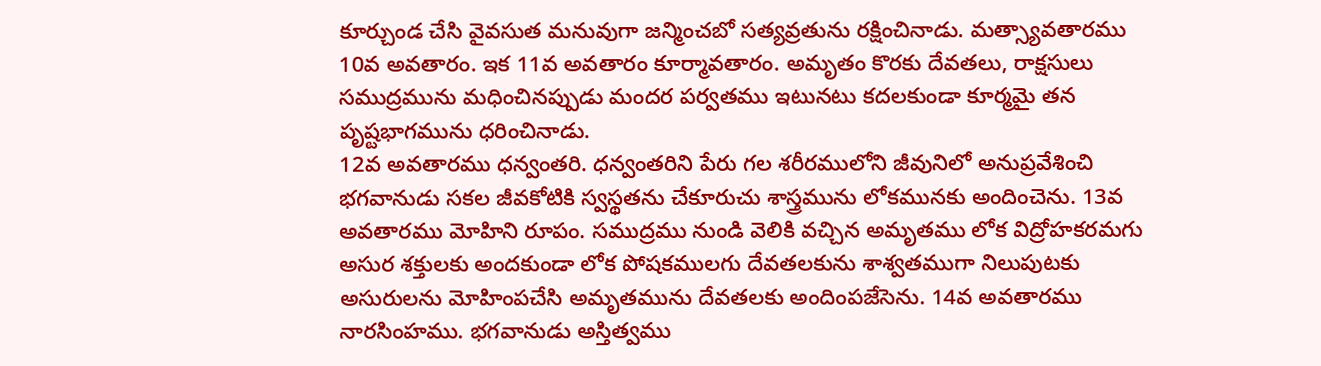కూర్చుండ చేసి వైవసుత మనువుగా జన్మించబో సత్యవ్రతును రక్షించినాడు. మత్స్యావతారము 10వ అవతారం. ఇక 11వ అవతారం కూర్మావతారం. అమృతం కొరకు దేవతలు, రాక్షసులు సముద్రమును మధించినప్పుడు మందర పర్వతము ఇటునటు కదలకుండా కూర్మమై తన పృష్టభాగమును ధరించినాడు.
12వ అవతారము ధన్వంతరి. ధన్వంతరిని పేరు గల శరీరములోని జీవునిలో అనుప్రవేశించి భగవానుడు సకల జీవకోటికి స్వస్థతను చేకూరుచు శాస్త్రమును లోకమునకు అందించెను. 13వ అవతారము మోహిని రూపం. సముద్రము నుండి వెలికి వచ్చిన అమృతము లోక విద్రోహకరమగు అసుర శక్తులకు అందకుండా లోక పోషకములగు దేవతలకును శాశ్వతముగా నిలుపుటకు అసురులను మోహింపచేసి అమృతమును దేవతలకు అందింపజేసెను. 14వ అవతారము నారసింహము. భగవానుడు అస్తిత్వము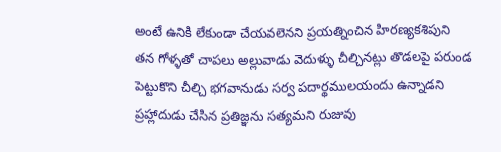అంటే ఉనికి లేకుండా చేయవలెనని ప్రయత్నించిన హిరణ్యకశిపుని తన గోళ్ళతో చాపలు అల్లువాడు వెదుళ్ళు చీల్చినట్లు తొడలపై పరుండ పెట్టుకొని చీల్చి భగవానుడు సర్వ పదార్థములయందు ఉన్నాడని ప్రహ్లాదుడు చేసిన ప్రతిజ్ఞను సత్యమని రుజువు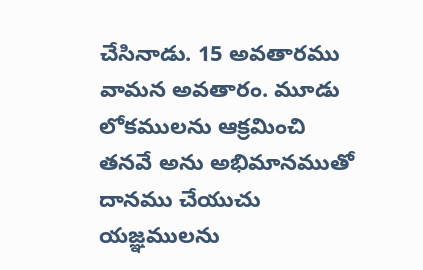చేసినాడు. 15 అవతారము వామన అవతారం. మూడు లోకములను ఆక్రమించి తనవే అను అభిమానముతో దానము చేయుచు యజ్ఞములను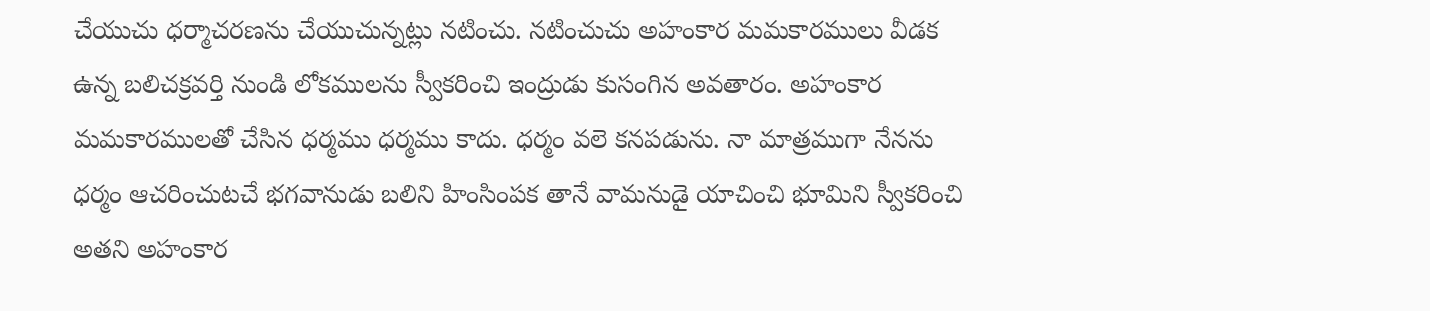చేయుచు ధర్మాచరణను చేయుచున్నట్లు నటించు. నటించుచు అహంకార మమకారములు వీడక ఉన్న బలిచక్రవర్తి నుండి లోకములను స్వీకరించి ఇంద్రుడు కుసంగిన అవతారం. అహంకార మమకారములతో చేసిన ధర్మము ధర్మము కాదు. ధర్మం వలె కనపడును. నా మాత్రముగా నేనను ధర్మం ఆచరించుటచే భగవానుడు బలిని హింసింపక తానే వామనుడై యాచించి భూమిని స్వీకరించి అతని అహంకార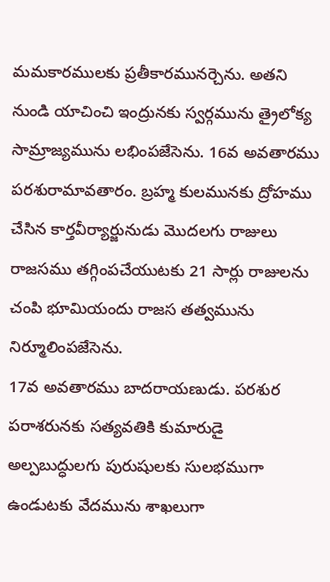మమకారములకు ప్రతీకారమునర్చెను. అతని నుండి యాచించి ఇంద్రునకు స్వర్గమును త్రైలోక్య సామ్రాజ్యమును లభింపజేసెను. 16వ అవతారము పరశురామావతారం. బ్రహ్మ కులమునకు ద్రోహము చేసిన కార్తవీర్యార్జునుడు మొదలగు రాజులు రాజసము తగ్గింపచేయుటకు 21 సార్లు రాజులను చంపి భూమియందు రాజస తత్వమును నిర్మూలింపజేసెను.
17వ అవతారము బాదరాయణుడు. పరశుర పరాశరునకు సత్యవతికి కుమారుడై అల్పబుద్ధులగు పురుషులకు సులభముగా ఉండుటకు వేదమును శాఖలుగా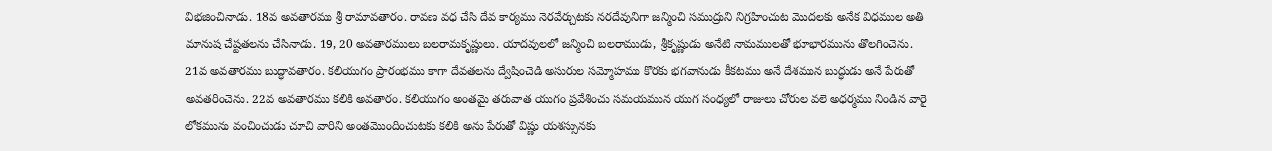విభజించినాడు. 18వ అవతారము శ్రీ రామావతారం. రావణ వధ చేసి దేవ కార్యము నెరవేర్చుటకు నరదేవునిగా జన్మించి సముద్రుని నిగ్రహించుట మొదలకు అనేక విధముల అతి మానుష చేష్టతలను చేసినాడు. 19, 20 అవతారములు బలరామకృష్ణులు. యాదవులలో జన్మించి బలరాముడు, శ్రీకృష్ణుడు అనేటి నామములతో భూభారమును తొలగించెను. 21వ అవతారము బుద్ధావతారం. కలియుగం ప్రారంభము కాగా దేవతలను ద్వేషించెడి అసురుల సమ్మోహము కొరకు భగవానుడు కీకటము అనే దేశమున బుద్ధుడు అనే పేరుతో అవతరించెను. 22వ అవతారము కలికి అవతారం. కలియుగం అంతమై తరువాత యుగం ప్రవేశించు సమయమున యుగ సంధ్యలో రాజులు చోరుల వలె అధర్మము నిండిన వారై లోకమును వంచించుడు చూచి వారిని అంతమొందించుటకు కలికి అను పేరుతో విష్ణు యశస్సునకు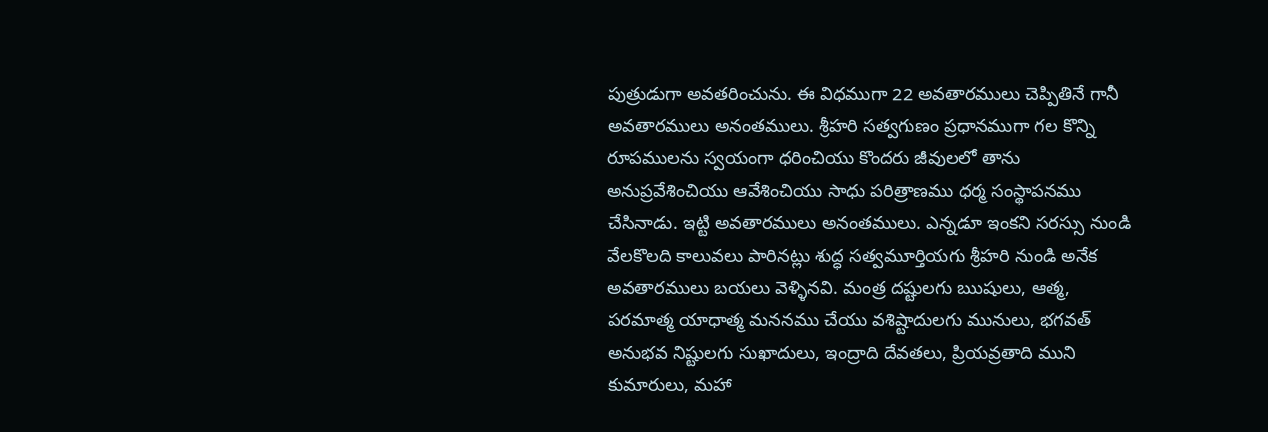పుత్రుడుగా అవతరించును. ఈ విధముగా 22 అవతారములు చెప్పితినే గానీ అవతారములు అనంతములు. శ్రీహరి సత్వగుణం ప్రధానముగా గల కొన్ని రూపములను స్వయంగా ధరించియు కొందరు జీవులలో తాను అనుప్రవేశించియు ఆవేశించియు సాధు పరిత్రాణము ధర్మ సంస్థాపనము చేసినాడు. ఇట్టి అవతారములు అనంతములు. ఎన్నడూ ఇంకని సరస్సు నుండి వేలకొలది కాలువలు పారినట్లు శుద్ధ సత్వమూర్తియగు శ్రీహరి నుండి అనేక అవతారములు బయలు వెళ్ళినవి. మంత్ర దష్టులగు ఋషులు, ఆత్మ, పరమాత్మ యాధాత్మ మననము చేయు వశిష్టాదులగు మునులు, భగవత్ అనుభవ నిష్టులగు సుఖాదులు, ఇంద్రాది దేవతలు, ప్రియవ్రతాది ముని కుమారులు, మహా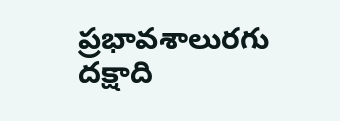ప్రభావశాలురగు దక్షాది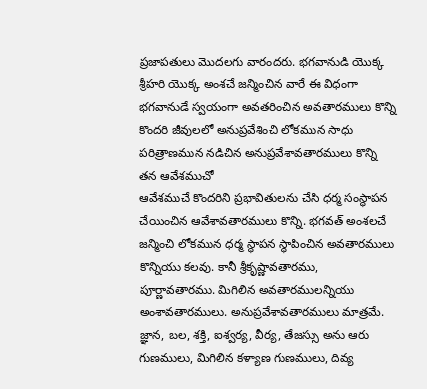ప్రజాపతులు మొదలగు వారందరు. భగవానుడి యొక్క శ్రీహరి యొక్క అంశచే జన్మించిన వారే ఈ విధంగా భగవానుడే స్వయంగా అవతరించిన అవతారములు కొన్ని కొందరి జీవులలో అనుప్రవేశించి లోకమున సాధు పరిత్రాణమున నడిచిన అనుప్రవేశావతారములు కొన్ని తన ఆవేశముచో
ఆవేశముచే కొందరిని ప్రభావితులను చేసి ధర్మ సంస్థాపన చేయించిన ఆవేశావతారములు కొన్ని. భగవత్ అంశలచే జన్మించి లోకమున ధర్మ స్థాపన స్థాపించిన అవతారములు కొన్నియు కలవు. కానీ శ్రీకృష్ణావతారము, పూర్ణావతారము. మిగిలిన అవతారములన్నియు అంశావతారములు. అనుప్రవేశావతారములు మాత్రమే. జ్ఞాన, బల, శక్తి, ఐశ్వర్య, వీర్య, తేజస్సు అను ఆరు గుణములు, మిగిలిన కళ్యాణ గుణములు, దివ్య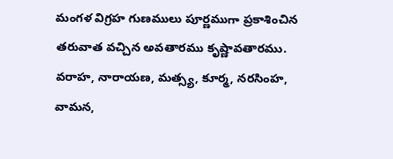మంగళ విగ్రహ గుణములు పూర్ణముగా ప్రకాశించిన తరువాత వచ్చిన అవతారము కృష్ణావతారము. వరాహ, నారాయణ, మత్స్య, కూర్మ, నరసింహ, వామన,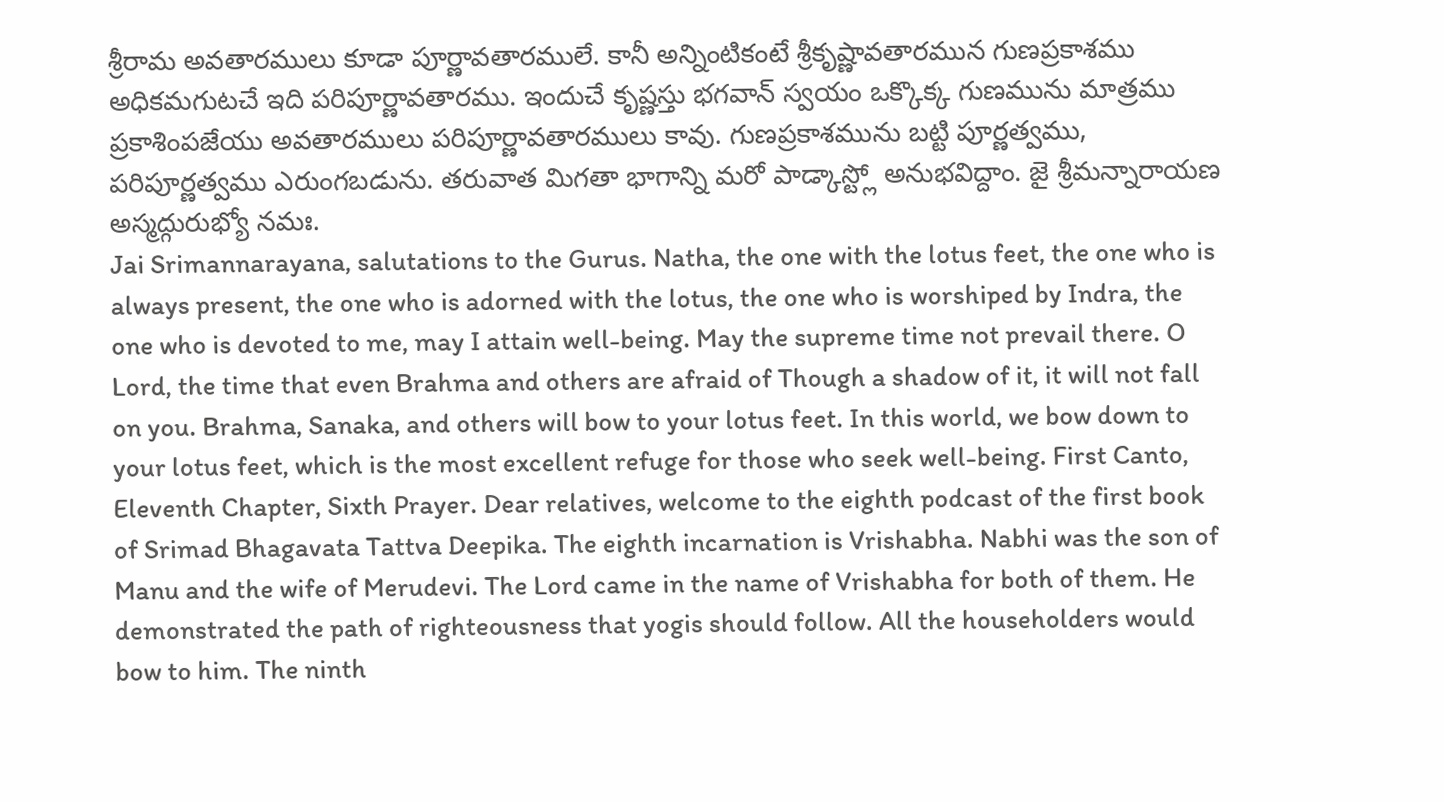శ్రీరామ అవతారములు కూడా పూర్ణావతారములే. కానీ అన్నింటికంటే శ్రీకృష్ణావతారమున గుణప్రకాశము అధికమగుటచే ఇది పరిపూర్ణావతారము. ఇందుచే కృష్ణస్తు భగవాన్ స్వయం ఒక్కొక్క గుణమును మాత్రము ప్రకాశింపజేయు అవతారములు పరిపూర్ణావతారములు కావు. గుణప్రకాశమును బట్టి పూర్ణత్వము, పరిపూర్ణత్వము ఎరుంగబడును. తరువాత మిగతా భాగాన్ని మరో పాడ్కాస్ట్లో అనుభవిద్దాం. జై శ్రీమన్నారాయణ అస్మద్గురుభ్యో నమః.
Jai Srimannarayana, salutations to the Gurus. Natha, the one with the lotus feet, the one who is always present, the one who is adorned with the lotus, the one who is worshiped by Indra, the one who is devoted to me, may I attain well-being. May the supreme time not prevail there. O Lord, the time that even Brahma and others are afraid of Though a shadow of it, it will not fall on you. Brahma, Sanaka, and others will bow to your lotus feet. In this world, we bow down to your lotus feet, which is the most excellent refuge for those who seek well-being. First Canto, Eleventh Chapter, Sixth Prayer. Dear relatives, welcome to the eighth podcast of the first book of Srimad Bhagavata Tattva Deepika. The eighth incarnation is Vrishabha. Nabhi was the son of Manu and the wife of Merudevi. The Lord came in the name of Vrishabha for both of them. He demonstrated the path of righteousness that yogis should follow. All the householders would bow to him. The ninth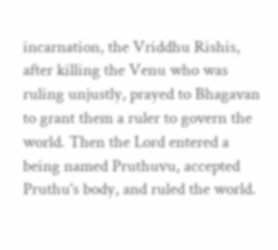incarnation, the Vriddhu Rishis, after killing the Venu who was ruling unjustly, prayed to Bhagavan to grant them a ruler to govern the world. Then the Lord entered a being named Pruthuvu, accepted Pruthu's body, and ruled the world.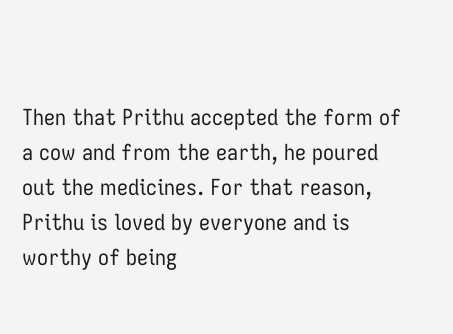Then that Prithu accepted the form of a cow and from the earth, he poured out the medicines. For that reason, Prithu is loved by everyone and is worthy of being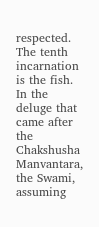respected. The tenth incarnation is the fish. In the deluge that came after the Chakshusha Manvantara, the Swami, assuming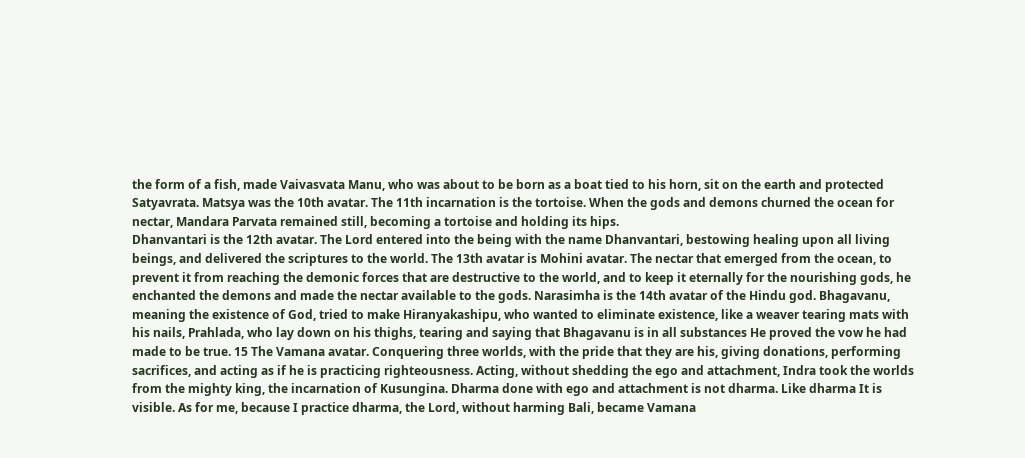the form of a fish, made Vaivasvata Manu, who was about to be born as a boat tied to his horn, sit on the earth and protected Satyavrata. Matsya was the 10th avatar. The 11th incarnation is the tortoise. When the gods and demons churned the ocean for nectar, Mandara Parvata remained still, becoming a tortoise and holding its hips.
Dhanvantari is the 12th avatar. The Lord entered into the being with the name Dhanvantari, bestowing healing upon all living beings, and delivered the scriptures to the world. The 13th avatar is Mohini avatar. The nectar that emerged from the ocean, to prevent it from reaching the demonic forces that are destructive to the world, and to keep it eternally for the nourishing gods, he enchanted the demons and made the nectar available to the gods. Narasimha is the 14th avatar of the Hindu god. Bhagavanu, meaning the existence of God, tried to make Hiranyakashipu, who wanted to eliminate existence, like a weaver tearing mats with his nails, Prahlada, who lay down on his thighs, tearing and saying that Bhagavanu is in all substances He proved the vow he had made to be true. 15 The Vamana avatar. Conquering three worlds, with the pride that they are his, giving donations, performing sacrifices, and acting as if he is practicing righteousness. Acting, without shedding the ego and attachment, Indra took the worlds from the mighty king, the incarnation of Kusungina. Dharma done with ego and attachment is not dharma. Like dharma It is visible. As for me, because I practice dharma, the Lord, without harming Bali, became Vamana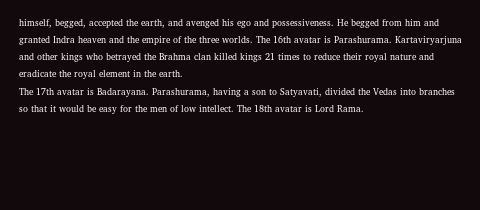himself, begged, accepted the earth, and avenged his ego and possessiveness. He begged from him and granted Indra heaven and the empire of the three worlds. The 16th avatar is Parashurama. Kartaviryarjuna and other kings who betrayed the Brahma clan killed kings 21 times to reduce their royal nature and eradicate the royal element in the earth.
The 17th avatar is Badarayana. Parashurama, having a son to Satyavati, divided the Vedas into branches so that it would be easy for the men of low intellect. The 18th avatar is Lord Rama.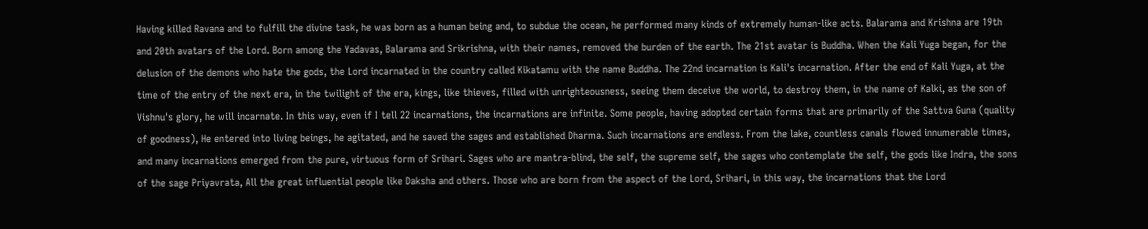Having killed Ravana and to fulfill the divine task, he was born as a human being and, to subdue the ocean, he performed many kinds of extremely human-like acts. Balarama and Krishna are 19th and 20th avatars of the Lord. Born among the Yadavas, Balarama and Srikrishna, with their names, removed the burden of the earth. The 21st avatar is Buddha. When the Kali Yuga began, for the delusion of the demons who hate the gods, the Lord incarnated in the country called Kikatamu with the name Buddha. The 22nd incarnation is Kali's incarnation. After the end of Kali Yuga, at the time of the entry of the next era, in the twilight of the era, kings, like thieves, filled with unrighteousness, seeing them deceive the world, to destroy them, in the name of Kalki, as the son of Vishnu's glory, he will incarnate. In this way, even if I tell 22 incarnations, the incarnations are infinite. Some people, having adopted certain forms that are primarily of the Sattva Guna (quality of goodness), He entered into living beings, he agitated, and he saved the sages and established Dharma. Such incarnations are endless. From the lake, countless canals flowed innumerable times, and many incarnations emerged from the pure, virtuous form of Srihari. Sages who are mantra-blind, the self, the supreme self, the sages who contemplate the self, the gods like Indra, the sons of the sage Priyavrata, All the great influential people like Daksha and others. Those who are born from the aspect of the Lord, Srihari, in this way, the incarnations that the Lord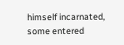himself incarnated, some entered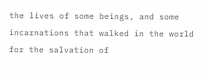the lives of some beings, and some incarnations that walked in the world for the salvation of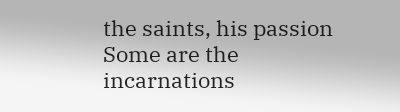the saints, his passion
Some are the incarnations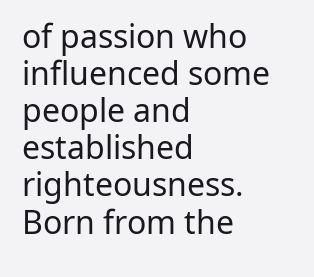of passion who influenced some people and established righteousness. Born from the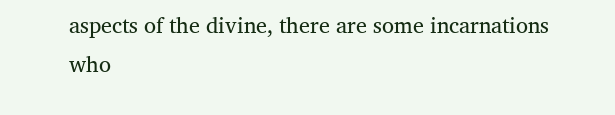aspects of the divine, there are some incarnations who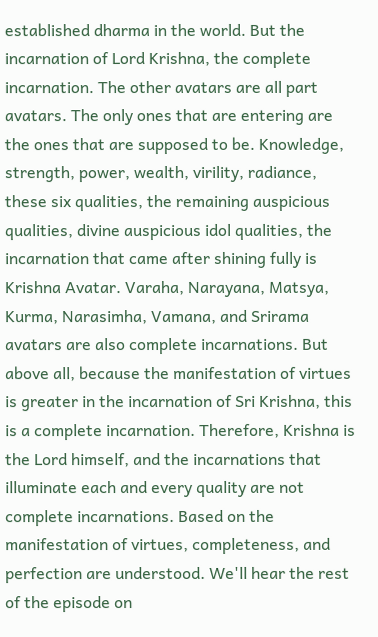established dharma in the world. But the incarnation of Lord Krishna, the complete incarnation. The other avatars are all part avatars. The only ones that are entering are the ones that are supposed to be. Knowledge, strength, power, wealth, virility, radiance, these six qualities, the remaining auspicious qualities, divine auspicious idol qualities, the incarnation that came after shining fully is Krishna Avatar. Varaha, Narayana, Matsya, Kurma, Narasimha, Vamana, and Srirama avatars are also complete incarnations. But above all, because the manifestation of virtues is greater in the incarnation of Sri Krishna, this is a complete incarnation. Therefore, Krishna is the Lord himself, and the incarnations that illuminate each and every quality are not complete incarnations. Based on the manifestation of virtues, completeness, and perfection are understood. We'll hear the rest of the episode on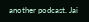another podcast. Jai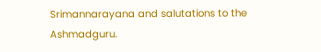Srimannarayana and salutations to the Ashmadguru.